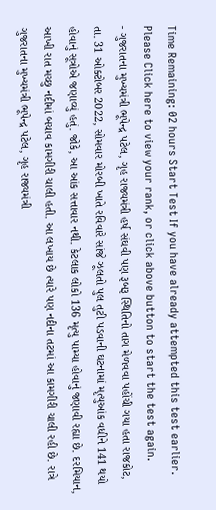Time Remaining: 02 hours Start Test If you have already attempted this test earlier. Please Click here to view your rank, or click above button to start the test again.
- ગુજરાતના મુખ્યમંત્રી ભૂપેન્દ્ર પટેલ, ગૃહ રાજ્યમંત્રી હર્ષ સંઘવી પણ રૂબરૂ સ્થિતિનો તાગ મેળવવા પહોંચી ગયા હતા રાજકોટ, તા. 31 ઓક્ટોબર 2022, સોમવાર મોરબી ખાતે રવિવારે સાંજે ઝૂલતો પુલ તુટી પડવાની ઘટનામાં મૃત્યુઆંક વધીને 141 થયો હોવાનું સૂત્રોએ જણાવ્યું હતું. જોકે, આ આંક સત્તાવાર નથી. કેટલાક લોકો 136 મૃત્યુ પામ્યા હોવાનું જણાવી રહ્યા છે. દરમિયાન, આખી રાત મચ્છુ નદીમાં બચાવ કામગીરી ચાલી હતી. આ લખાય છે ત્યારે પણ નદીના તટમાં આ કામગીરી ચાલી રહી છે. રાત્રે ગુજરાતના મુખ્યમંત્રી ભૂપેન્દ્ર પટેલ, ગૃહ રાજ્યમંત્રી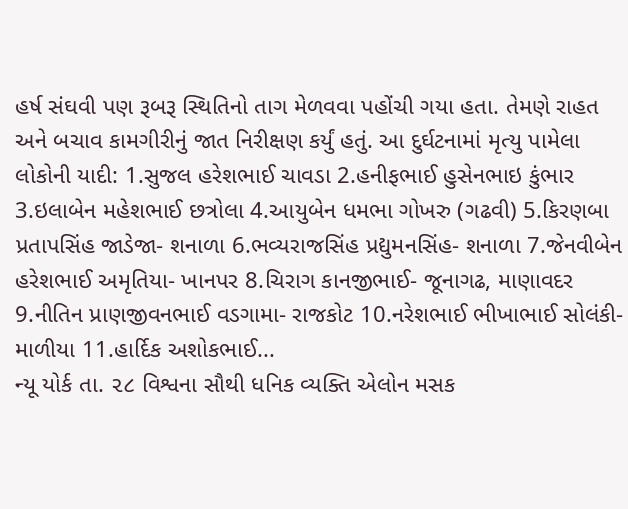હર્ષ સંઘવી પણ રૂબરૂ સ્થિતિનો તાગ મેળવવા પહોંચી ગયા હતા. તેમણે રાહત અને બચાવ કામગીરીનું જાત નિરીક્ષણ કર્યું હતું. આ દુર્ઘટનામાં મૃત્યુ પામેલા લોકોની યાદી: 1.સુજલ હરેશભાઈ ચાવડા 2.હનીફભાઈ હુસેનભાઇ કુંભાર 3.ઇલાબેન મહેશભાઈ છત્રોલા 4.આયુબેન ધમભા ગોખરુ (ગઢવી) 5.કિરણબા પ્રતાપસિંહ જાડેજા- શનાળા 6.ભવ્યરાજસિંહ પ્રદ્યુમનસિંહ- શનાળા 7.જેનવીબેન હરેશભાઈ અમૃતિયા- ખાનપર 8.ચિરાગ કાનજીભાઈ- જૂનાગઢ, માણાવદર 9.નીતિન પ્રાણજીવનભાઈ વડગામા- રાજકોટ 10.નરેશભાઈ ભીખાભાઈ સોલંકી- માળીયા 11.હાર્દિક અશોકભાઈ...
ન્યૂ યોર્ક તા. ૨૮ વિશ્વના સૌથી ધનિક વ્યક્તિ એલોન મસક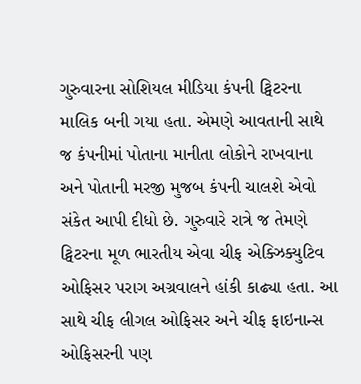ગુરુવારના સોશિયલ મીડિયા કંપની ટ્વિટરના માલિક બની ગયા હતા. એમણે આવતાની સાથે જ કંપનીમાં પોતાના માનીતા લોકોને રાખવાના અને પોતાની મરજી મુજબ કંપની ચાલશે એવો સંકેત આપી દીધો છે. ગુરુવારે રાત્રે જ તેમણે ટ્વિટરના મૂળ ભારતીય એવા ચીફ એક્ઝિક્યુટિવ ઓફિસર પરાગ અગ્રવાલને હાંકી કાઢ્યા હતા. આ સાથે ચીફ લીગલ ઓફિસર અને ચીફ ફાઇનાન્સ ઓફિસરની પણ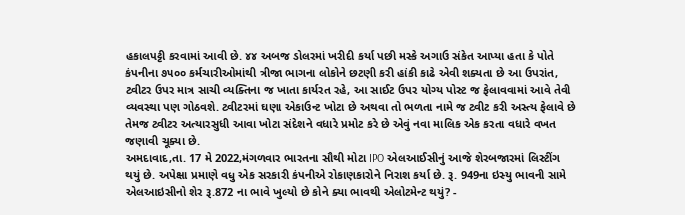હકાલપટ્ટી કરવામાં આવી છે. ૪૪ અબજ ડોલરમાં ખરીદી કર્યા પછી મસ્કે અગાઉ સંકેત આપ્યા હતા કે પોતે કંપનીના ૭૫૦૦ કર્મચારીઓમાંથી ત્રીજા ભાગના લોકોને છટણી કરી હાંકી કાઢે એવી શક્યતા છે આ ઉપરાંત, ટ્વીટર ઉપર માત્ર સાચી વ્યક્તિના જ ખાતા કાર્યરત રહે, આ સાઈટ ઉપર યોગ્ય પોસ્ટ જ ફેલાવવામાં આવે તેવી વ્યવસ્થા પણ ગોઠવશે. ટ્વીટરમાં ઘણા એકાઉન્ટ ખોટા છે અથવા તો ભળતા નામે જ ટ્વીટ કરી અસ્ત્ય ફેલાવે છે તેમજ ટ્વીટર અત્યારસુધી આવા ખોટા સંદેશને વધારે પ્રમોટ કરે છે એવું નવા માલિક એક કરતા વધારે વખત જણાવી ચૂક્યા છે.
અમદાવાદ,તા. 17 મે 2022,મંગળવાર ભારતના સૌથી મોટા IPO એલઆઈસીનું આજે શેરબજારમાં લિસ્ટીંગ થયું છે. અપેક્ષા પ્રમાણે વધુ એક સરકારી કંપનીએ રોકાણકારોને નિરાશ કર્યા છે. રૂ. 949ના ઇસ્યુ ભાવની સામે એલઆઇસીનો શેર રૂ.872 ના ભાવે ખુલ્યો છે કોને ક્યા ભાવથી એલોટમેન્ટ થયું? -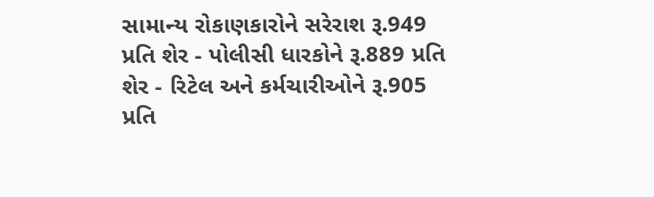સામાન્ય રોકાણકારોને સરેરાશ રૂ.949 પ્રતિ શેર - પોલીસી ધારકોને રૂ.889 પ્રતિ શેર - રિટેલ અને કર્મચારીઓને રૂ.905 પ્રતિ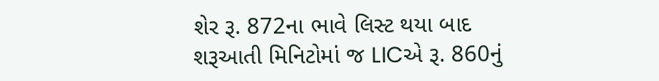શેર રૂ. 872ના ભાવે લિસ્ટ થયા બાદ શરૂઆતી મિનિટોમાં જ LICએ રૂ. 860નું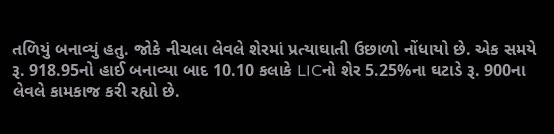તળિયું બનાવ્યું હતુ. જોકે નીચલા લેવલે શેરમાં પ્રત્યાઘાતી ઉછાળો નોંધાયો છે. એક સમયે રૂ. 918.95નો હાઈ બનાવ્યા બાદ 10.10 કલાકે LICનો શેર 5.25%ના ઘટાડે રૂ. 900ના લેવલે કામકાજ કરી રહ્યો છે.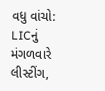વધુ વાંચો: LICનું મંગળવારે લીસ્ટીંગ,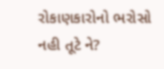રોકાણકારોનો ભરોસો નહી તૂટે ને?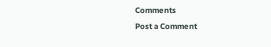Comments
Post a Comment